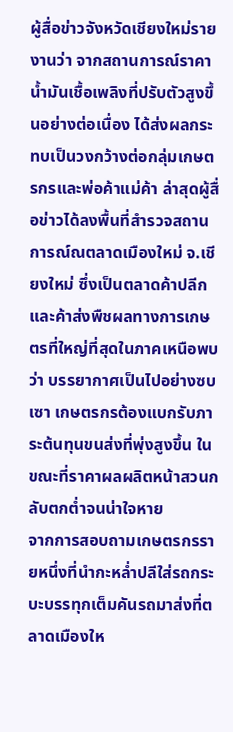ผู้สื่อข่าวจังหวัดเชียงใหม่รายงานว่า จากสถานการณ์ราคาน้ำมันเชื้อเพลิงที่ปรับตัวสูงขึ้นอย่างต่อเนื่อง ได้ส่งผลกระทบเป็นวงกว้างต่อกลุ่มเกษตรกรและพ่อค้าแม่ค้า ล่าสุดผู้สื่อข่าวได้ลงพื้นที่สำรวจสถานการณ์ณตลาดเมืองใหม่ จ.เชียงใหม่ ซึ่งเป็นตลาดค้าปลีกและค้าส่งพืชผลทางการเกษตรที่ใหญ่ที่สุดในภาคเหนือพบว่า บรรยากาศเป็นไปอย่างซบเซา เกษตรกรต้องแบกรับภาระต้นทุนขนส่งที่พุ่งสูงขึ้น ในขณะที่ราคาผลผลิตหน้าสวนกลับตกต่ำจนน่าใจหาย
จากการสอบถามเกษตรกรรายหนึ่งที่นำกะหล่ำปลีใส่รถกระบะบรรทุกเต็มคันรถมาส่งที่ตลาดเมืองให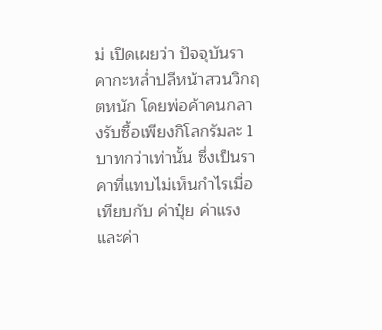ม่ เปิดเผยว่า ปัจจุบันราคากะหล่ำปลีหน้าสวนวิกฤตหนัก โดยพ่อค้าคนกลางรับซื้อเพียงกิโลกรัมละ 1 บาทกว่าเท่านั้น ซึ่งเป็นราคาที่แทบไม่เห็นกำไรเมื่อเทียบกับ ค่าปุ๋ย ค่าแรง และค่า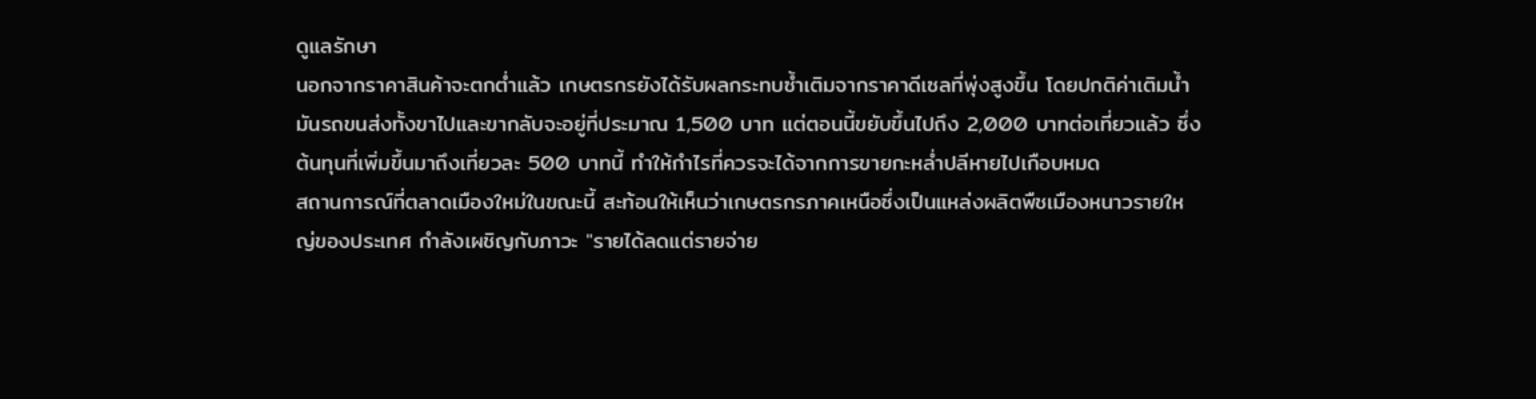ดูแลรักษา
นอกจากราคาสินค้าจะตกต่ำแล้ว เกษตรกรยังได้รับผลกระทบซ้ำเติมจากราคาดีเซลที่พุ่งสูงขึ้น โดยปกติค่าเติมน้ำมันรถขนส่งทั้งขาไปและขากลับจะอยู่ที่ประมาณ 1,500 บาท แต่ตอนนี้ขยับขึ้นไปถึง 2,000 บาทต่อเที่ยวแล้ว ซึ่งต้นทุนที่เพิ่มขึ้นมาถึงเที่ยวละ 500 บาทนี้ ทำให้กำไรที่ควรจะได้จากการขายกะหล่ำปลีหายไปเกือบหมด
สถานการณ์ที่ตลาดเมืองใหม่ในขณะนี้ สะท้อนให้เห็นว่าเกษตรกรภาคเหนือซึ่งเป็นแหล่งผลิตพืชเมืองหนาวรายใหญ่ของประเทศ กำลังเผชิญกับภาวะ "รายได้ลดแต่รายจ่าย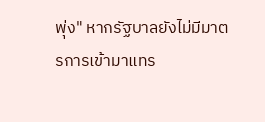พุ่ง" หากรัฐบาลยังไม่มีมาตรการเข้ามาแทร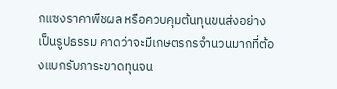กแซงราคาพืชผล หรือควบคุมต้นทุนขนส่งอย่างเป็นรูปธรรม คาดว่าจะมีเกษตรกรจำนวนมากที่ต้องแบกรับภาระขาดทุนจน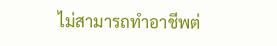ไม่สามารถทำอาชีพต่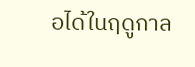อได้ในฤดูกาล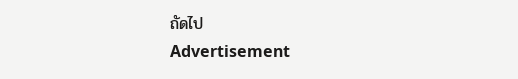ถัดไป
Advertisement